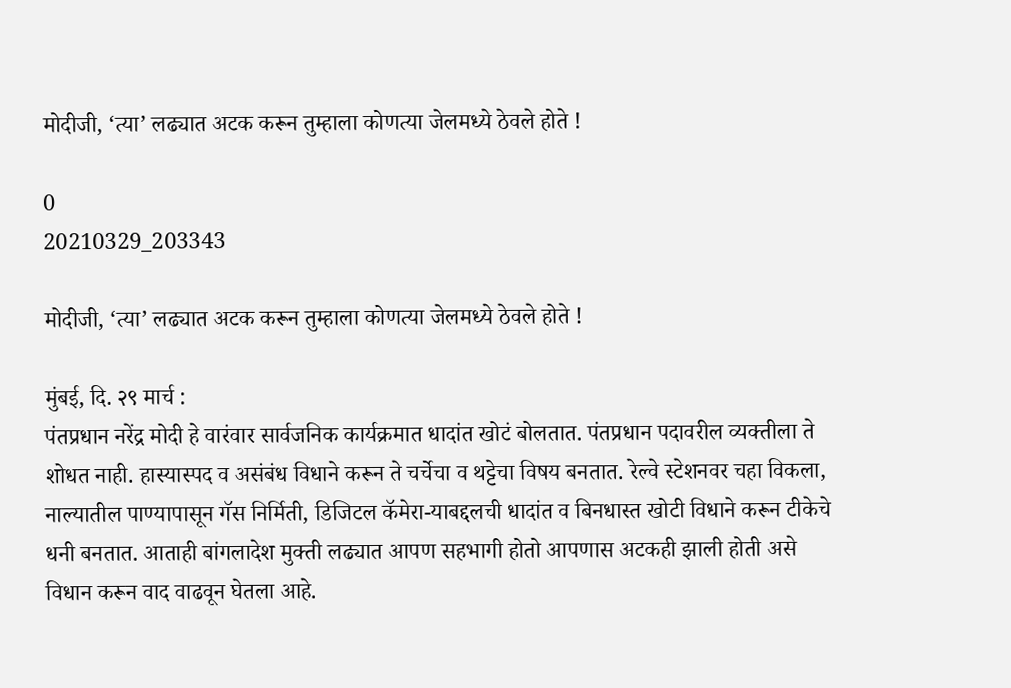मोदीजी, ‘त्या’ लढ्यात अटक करून तुम्हाला कोणत्या जेलमध्ये ठेवले होते !

0
20210329_203343

मोदीजी, ‘त्या’ लढ्यात अटक करून तुम्हाला कोणत्या जेलमध्ये ठेवले होते !

मुंबई, दि. २९ मार्च :
पंतप्रधान नरेंद्र मोदी हे वारंवार सार्वजनिक कार्यक्रमात धादांत खोटं बोलतात. पंतप्रधान पदावरील व्यक्तीला ते शोधत नाही. हास्यास्पद व असंबंध विधाने करून ते चर्चेचा व थट्टेचा विषय बनतात. रेल्वे स्टेशनवर चहा विकला, नाल्यातील पाण्यापासून गॅस निर्मिती, डिजिटल कॅमेरा-याबद्दलची धादांत व बिनधास्त खोटी विधाने करून टीकेचे धनी बनतात. आताही बांगलादेश मुक्ती लढ्यात आपण सहभागी होतो आपणास अटकही झाली होती असे विधान करून वाद वाढवून घेतला आहे.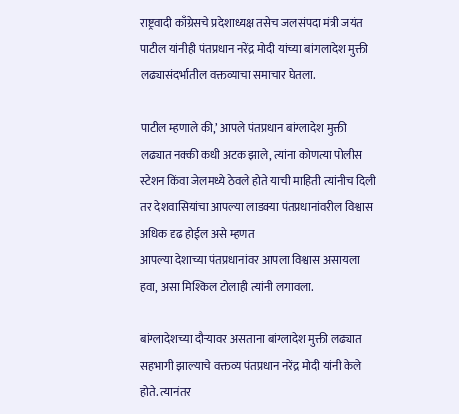राष्ट्रवादी काँग्रेसचे प्रदेशाध्यक्ष तसेच जलसंपदा मंत्री जयंत पाटील यांनीही पंतप्रधान नरेंद्र मोदी यांच्या बांगलादेश मुक्ती लढ्यासंदर्भातील वक्तव्याचा समाचार घेतला.

पाटील म्हणाले की,’ आपले पंतप्रधान बांग्लादेश मुक्ती लढ्यात नक्की कधी अटक झाले, त्यांना कोणत्या पोलीस स्टेशन किंवा जेलमध्ये ठेवले होते याची माहिती त्यांनीच दिली तर देशवासियांचा आपल्या लाडक्या पंतप्रधानांवरील विश्वास अधिक दृढ होईल असे म्हणत
आपल्या देशाच्या पंतप्रधानांवर आपला विश्वास असायला हवा, असा मिश्किल टोलाही त्यांनी लगावला.

बांग्लादेशच्या दौर्‍यावर असताना बांग्लादेश मुक्ती लढ्यात सहभागी झाल्याचे वक्तव्य पंतप्रधान नरेंद्र मोदी यांनी केले होते. त्यानंतर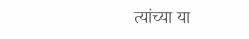त्यांच्या या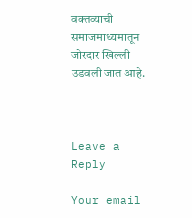वक्तव्याची समाजमाध्यमातून जोरदार खिल्ली उडवली जात आहे.



Leave a Reply

Your email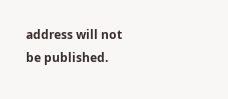address will not be published.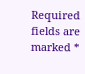Required fields are marked *